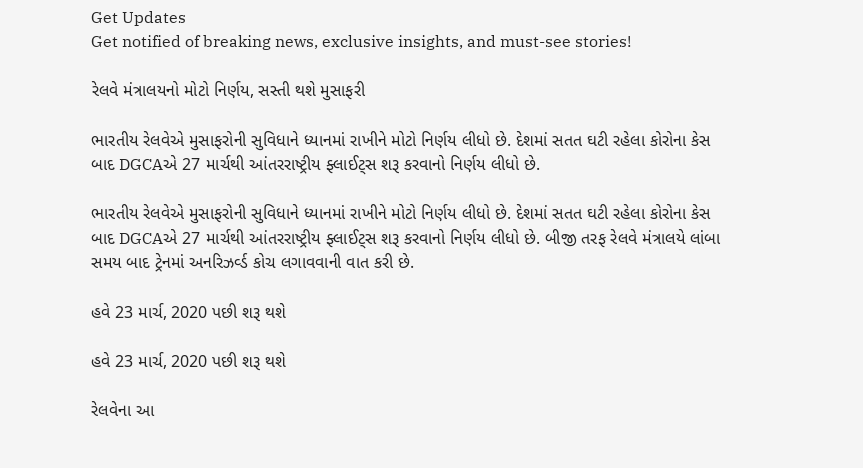Get Updates
Get notified of breaking news, exclusive insights, and must-see stories!

રેલવે મંત્રાલયનો મોટો નિર્ણય, સસ્તી થશે મુસાફરી

ભારતીય રેલવેએ મુસાફરોની સુવિધાને ધ્યાનમાં રાખીને મોટો નિર્ણય લીધો છે. દેશમાં સતત ઘટી રહેલા કોરોના કેસ બાદ DGCAએ 27 માર્ચથી આંતરરાષ્ટ્રીય ફ્લાઈટ્સ શરૂ કરવાનો નિર્ણય લીધો છે.

ભારતીય રેલવેએ મુસાફરોની સુવિધાને ધ્યાનમાં રાખીને મોટો નિર્ણય લીધો છે. દેશમાં સતત ઘટી રહેલા કોરોના કેસ બાદ DGCAએ 27 માર્ચથી આંતરરાષ્ટ્રીય ફ્લાઈટ્સ શરૂ કરવાનો નિર્ણય લીધો છે. બીજી તરફ રેલવે મંત્રાલયે લાંબા સમય બાદ ટ્રેનમાં અનરિઝર્વ્ડ કોચ લગાવવાની વાત કરી છે.

હવે 23 માર્ચ, 2020 પછી શરૂ થશે

હવે 23 માર્ચ, 2020 પછી શરૂ થશે

રેલવેના આ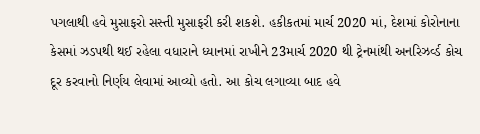પગલાથી હવે મુસાફરો સસ્તી મુસાફરી કરી શકશે. હકીકતમાં માર્ચ 2020 માં, દેશમાં કોરોનાના કેસમાં ઝડપથી થઈ રહેલા વધારાને ધ્યાનમાં રાખીને 23માર્ચ 2020 થી ટ્રેનમાંથી અનરિઝર્વ્ડ કોચ દૂર કરવાનો નિર્ણય લેવામાં આવ્યો હતો. આ કોચ લગાવ્યા બાદ હવે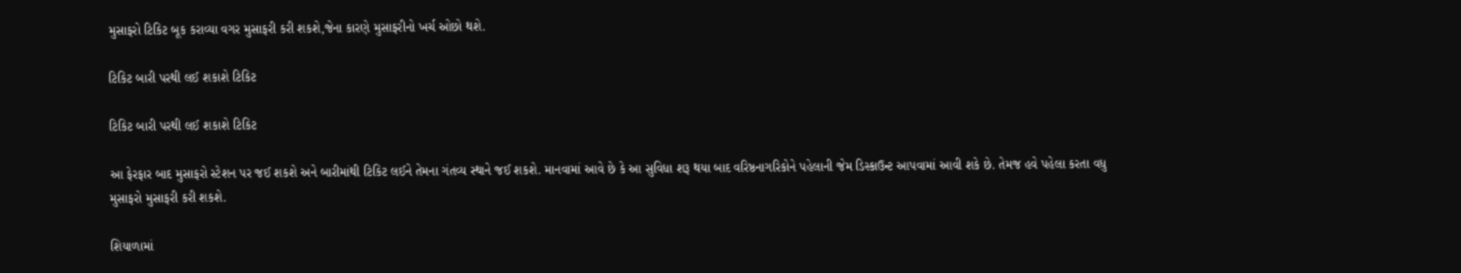મુસાફરો ટિકિટ બૂક કરાવ્યા વગર મુસાફરી કરી શકશે,જેના કારણે મુસાફરીનો ખર્ચ ઓછો થશે.

ટિકિટ બારી પરથી લઈ શકાશે ટિકિટ

ટિકિટ બારી પરથી લઈ શકાશે ટિકિટ

આ ફેરફાર બાદ મુસાફરો સ્ટેશન પર જઈ શકશે અને બારીમાંથી ટિકિટ લઈને તેમના ગંતવ્ય સ્થાને જઈ શકશે. માનવામાં આવે છે કે આ સુવિધા શરૂ થયા બાદ વરિષ્ઠનાગરિકોને પહેલાની જેમ ડિસ્કાઉન્ટ આપવામાં આવી શકે છે. તેમજ હવે પહેલા કરતા વધુ મુસાફરો મુસાફરી કરી શકશે.

શિયાળામાં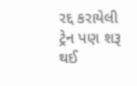રદ્દ કરાયેલી ટ્રેન પણ શરૂ થઈ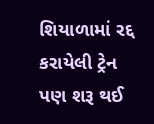શિયાળામાં રદ્દ કરાયેલી ટ્રેન પણ શરૂ થઈ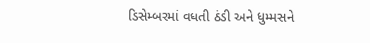ડિસેમ્બરમાં વધતી ઠંડી અને ધુમ્મસને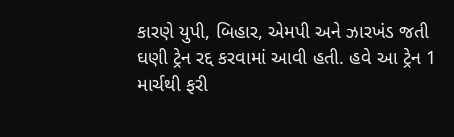કારણે યુપી, બિહાર, એમપી અને ઝારખંડ જતી ઘણી ટ્રેન રદ્દ કરવામાં આવી હતી. હવે આ ટ્રેન 1 માર્ચથી ફરી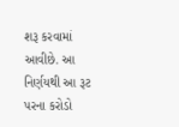શરૂ કરવામાં આવીછે. આ નિર્ણયથી આ રૂટ પરના કરોડો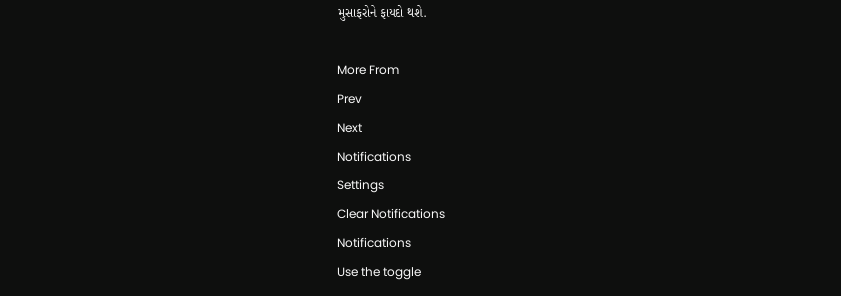મુસાફરોને ફાયદો થશે.

More From
Prev
Next
Notifications
Settings
Clear Notifications
Notifications
Use the toggle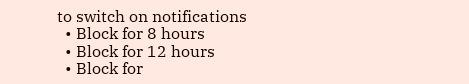to switch on notifications
  • Block for 8 hours
  • Block for 12 hours
  • Block for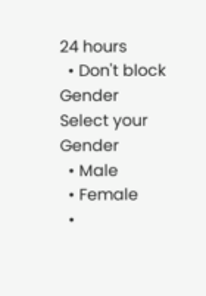24 hours
  • Don't block
Gender
Select your Gender
  • Male
  • Female
  •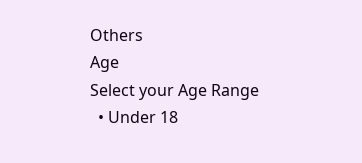Others
Age
Select your Age Range
  • Under 18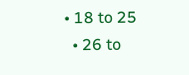• 18 to 25
  • 26 to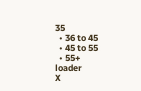35
  • 36 to 45
  • 45 to 55
  • 55+
loader
X